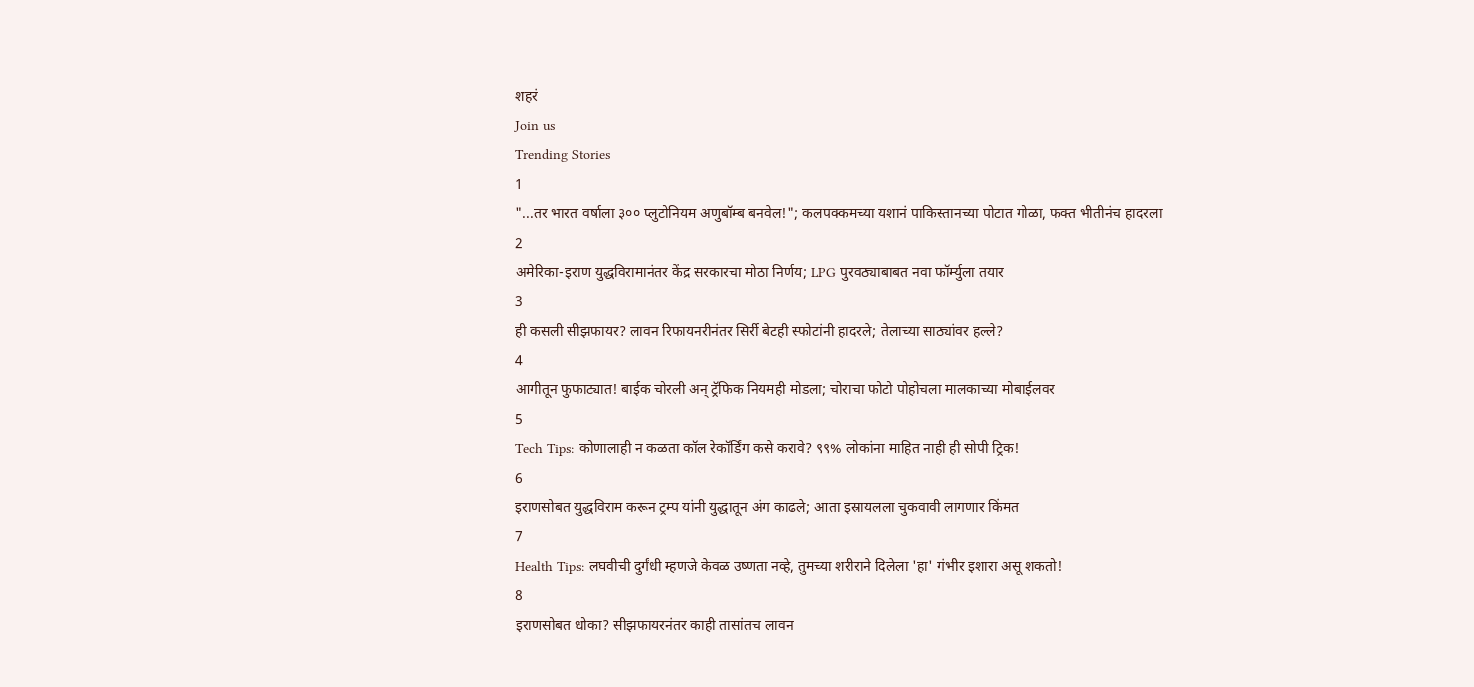शहरं
Join us
Trending Stories
1
"...तर भारत वर्षाला ३०० प्लुटोनियम अणुबॉम्ब बनवेल!"; कलपक्कमच्या यशानं पाकिस्तानच्या पोटात गोळा, फक्त भीतीनंच हादरला
2
अमेरिका-इराण युद्धविरामानंतर केंद्र सरकारचा मोठा निर्णय; LPG पुरवठ्याबाबत नवा फॉर्म्युला तयार
3
ही कसली सीझफायर? लावन रिफायनरीनंतर सिर्री बेटही स्फोटांनी हादरले; तेलाच्या साठ्यांवर हल्ले?
4
आगीतून फुफाट्यात! बाईक चोरली अन् ट्रॅफिक नियमही मोडला; चोराचा फोटो पोहोचला मालकाच्या मोबाईलवर
5
Tech Tips: कोणालाही न कळता कॉल रेकॉर्डिंग कसे करावे? ९९% लोकांना माहित नाही ही सोपी ट्रिक!
6
इराणसोबत युद्धविराम करून ट्रम्प यांनी युद्धातून अंग काढले; आता इस्रायलला चुकवावी लागणार किंमत
7
Health Tips: लघवीची दुर्गंधी म्हणजे केवळ उष्णता नव्हे, तुमच्या शरीराने दिलेला 'हा' गंभीर इशारा असू शकतो!
8
इराणसोबत धोका? सीझफायरनंतर काही तासांतच लावन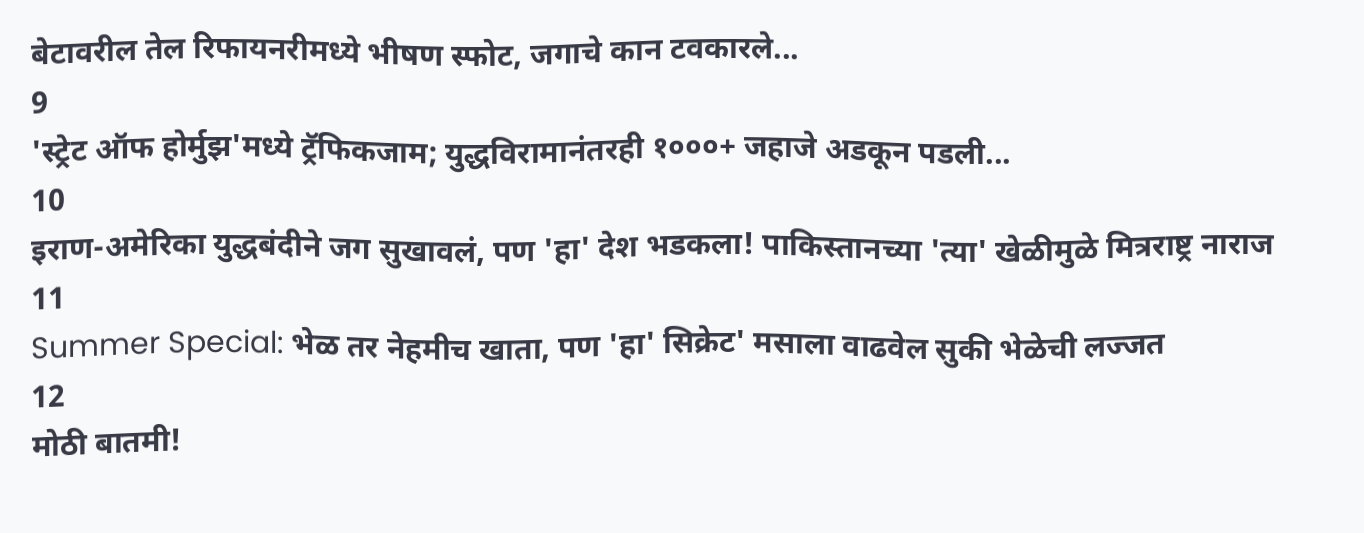बेटावरील तेल रिफायनरीमध्ये भीषण स्फोट, जगाचे कान टवकारले...
9
'स्ट्रेट ऑफ होर्मुझ'मध्ये ट्रॅफिकजाम; युद्धविरामानंतरही १०००+ जहाजे अडकून पडली...
10
इराण-अमेरिका युद्धबंदीने जग सुखावलं, पण 'हा' देश भडकला! पाकिस्तानच्या 'त्या' खेळीमुळे मित्रराष्ट्र नाराज
11
Summer Special: भेळ तर नेहमीच खाता, पण 'हा' सिक्रेट' मसाला वाढवेल सुकी भेळेची लज्जत
12
मोठी बातमी!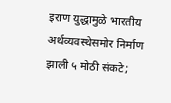इराण युद्धामुळे भारतीय अर्थव्यवस्थेसमोर निर्माण झाली ५ मोठी संकटे;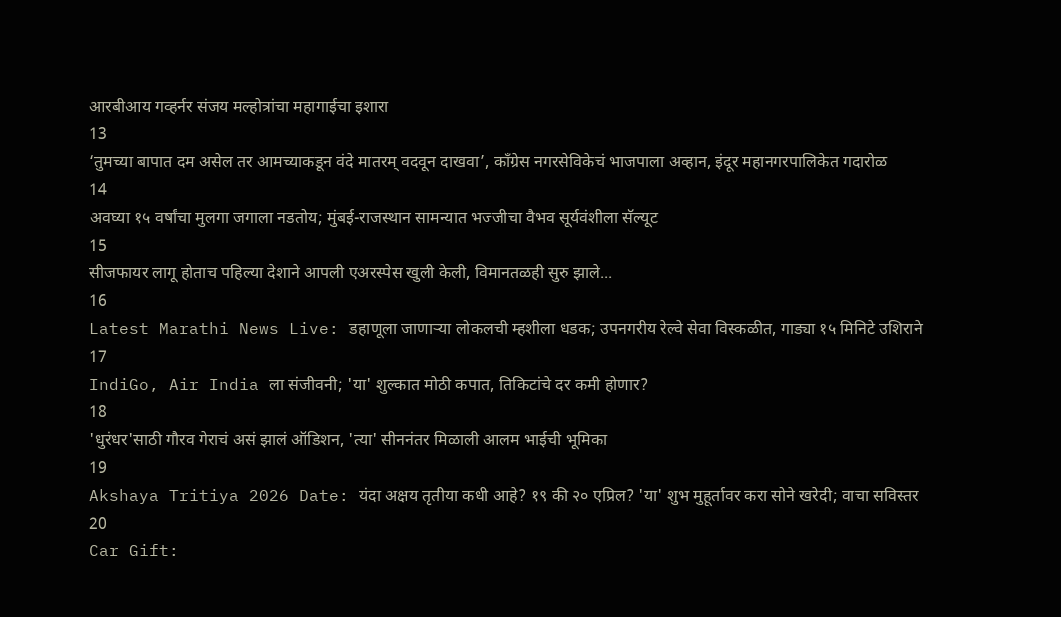आरबीआय गव्हर्नर संजय मल्होत्रांचा महागाईचा इशारा
13
‘तुमच्या बापात दम असेल तर आमच्याकडून वंदे मातरम् वदवून दाखवा’, काँग्रेस नगरसेविकेचं भाजपाला अव्हान, इंदूर महानगरपालिकेत गदारोळ
14
अवघ्या १५ वर्षांचा मुलगा जगाला नडतोय; मुंबई-राजस्थान सामन्यात भज्जीचा वैभव सूर्यवंशीला सॅल्यूट
15
सीजफायर लागू होताच पहिल्या देशाने आपली एअरस्पेस खुली केली, विमानतळही सुरु झाले...
16
Latest Marathi News Live: डहाणूला जाणाऱ्या लोकलची म्हशीला धडक; उपनगरीय रेल्वे सेवा विस्कळीत, गाड्या १५ मिनिटे उशिराने
17
IndiGo, Air India ला संजीवनी; 'या' शुल्कात मोठी कपात, तिकिटांचे दर कमी होणार?
18
'धुरंधर'साठी गौरव गेराचं असं झालं ऑडिशन, 'त्या' सीननंतर मिळाली आलम भाईची भूमिका
19
Akshaya Tritiya 2026 Date: यंदा अक्षय तृतीया कधी आहे? १९ की २० एप्रिल? 'या' शुभ मुहूर्तावर करा सोने खरेदी; वाचा सविस्तर
20
Car Gift: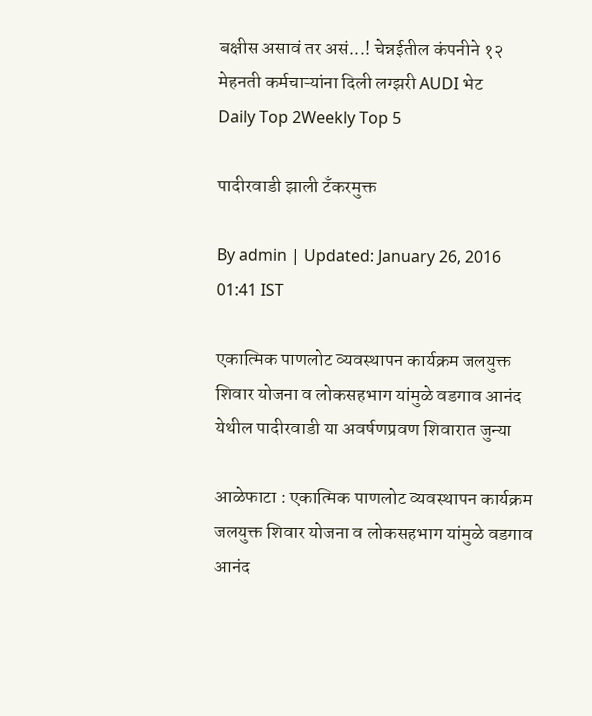बक्षीस असावं तर असं...! चेन्नईतील कंपनीने १२ मेहनती कर्मचाऱ्यांना दिली लग्झरी AUDI भेट
Daily Top 2Weekly Top 5

पादीरवाडी झाली टँकरमुक्त

By admin | Updated: January 26, 2016 01:41 IST

एकात्मिक पाणलोट व्यवस्थापन कार्यक्रम जलयुक्त शिवार योजना व लोकसहभाग यांमुळे वडगाव आनंद येथील पादीरवाडी या अवर्षणप्रवण शिवारात जुन्या

आळेफाटा : एकात्मिक पाणलोट व्यवस्थापन कार्यक्रम जलयुक्त शिवार योजना व लोकसहभाग यांमुळे वडगाव आनंद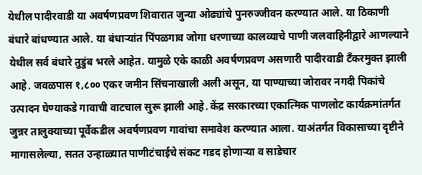येथील पादीरवाडी या अवर्षणप्रवण शिवारात जुन्या ओढ्यांचे पुनरुज्जीवन करण्यात आले. या ठिकाणी बंधारे बांधण्यात आले. या बंधाऱ्यांत पिंपळगाव जोगा धरणाच्या कालव्याचे पाणी जलवाहिनीद्वारे आणल्याने येथील सर्व बंधारे तुडुंब भरले आहेत. यामुळे एके काळी अवर्षणप्रवण असणारी पादीरवाडी टँकरमुक्त झाली आहे. जवळपास १,८०० एकर जमीन सिंचनाखाली अली असून, या पाण्याच्या जोरावर नगदी पिकांचे उत्पादन घेण्याकडे गावाची वाटचाल सुरू झाली आहे. केंद्र सरकारच्या एकात्मिक पाणलोट कार्यक्रमांतर्गत जुन्नर तालुक्याच्या पूर्वेकडील अवर्षणप्रवण गावांचा समावेश करण्यात आला. याअंतर्गत विकासाच्या दृष्टीने मागासलेल्या, सतत उन्हाळ्यात पाणीटंचाईचे संकट गडद होणाऱ्या व साडेचार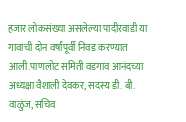हजार लोकसंख्या असलेल्या पादीरवाडी या गावाची दोन वर्षांपूर्वी निवड करण्यात आली.पाणलोट समिती वडगाव आनंदच्या अध्यक्षा वैशाली देवकर, सदस्य डी. बी. वाळुंज, सचिव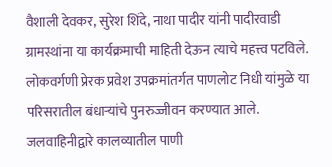वैशाली देवकर, सुरेश शिंदे, नाथा पादीर यांनी पादीरवाडी ग्रामस्थांना या कार्यक्रमाची माहिती देऊन त्याचे महत्त्व पटविले. लोकवर्गणी प्रेरक प्रवेश उपक्रमांतर्गत पाणलोट निधी यांमुळे या परिसरातील बंधाऱ्यांचे पुनरुज्जीवन करण्यात आले. जलवाहिनीद्वारे कालव्यातील पाणी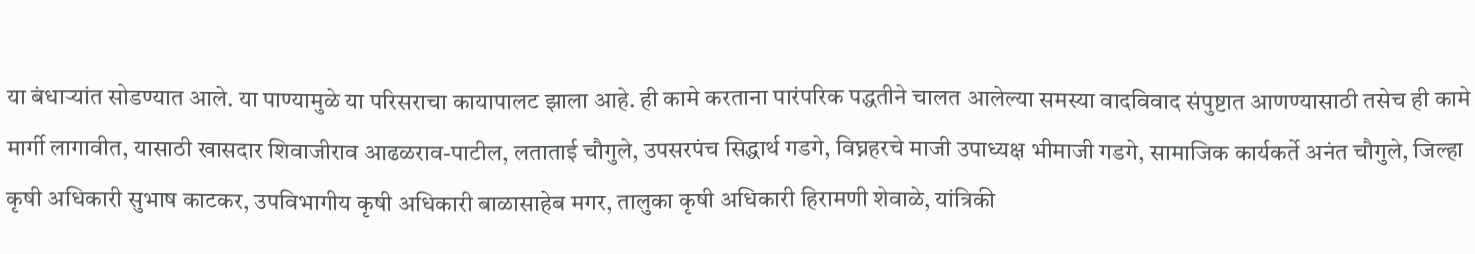या बंधाऱ्यांत सोडण्यात आले. या पाण्यामुळे या परिसराचा कायापालट झाला आहे. ही कामे करताना पारंपरिक पद्धतीने चालत आलेल्या समस्या वादविवाद संपुष्टात आणण्यासाठी तसेच ही कामे मार्गी लागावीत, यासाठी खासदार शिवाजीराव आढळराव-पाटील, लताताई चौगुले, उपसरपंच सिद्धार्थ गडगे, विघ्नहरचे माजी उपाध्यक्ष भीमाजी गडगे, सामाजिक कार्यकर्ते अनंत चौगुले, जिल्हा कृषी अधिकारी सुभाष काटकर, उपविभागीय कृषी अधिकारी बाळासाहेब मगर, तालुका कृषी अधिकारी हिरामणी शेवाळे, यांत्रिकी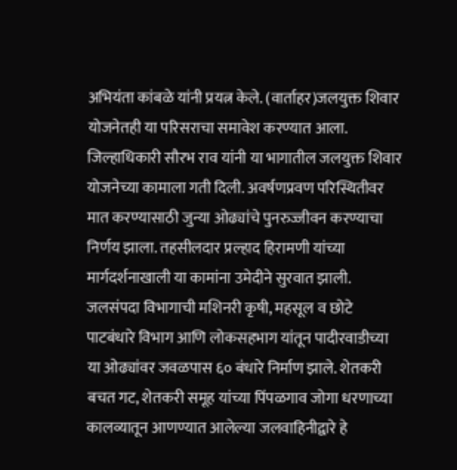अभियंता कांबळे यांनी प्रयत्न केले. (वार्ताहर)जलयुक्त शिवार योजनेतही या परिसराचा समावेश करण्यात आला. जिल्हाधिकारी सौरभ राव यांनी या भागातील जलयुक्त शिवार योजनेच्या कामाला गती दिली. अवर्षणप्रवण परिस्थितीवर मात करण्यासाठी जुन्या ओढ्यांचे पुनरुज्जीवन करण्याचा निर्णय झाला. तहसीलदार प्रल्हाद हिरामणी यांच्या मार्गदर्शनाखाली या कामांना उमेदीने सुरवात झाली. जलसंपदा विभागाची मशिनरी कृषी, महसूल व छोटे पाटबंधारे विभाग आणि लोकसहभाग यांतून पादीरवाडीच्या या ओढ्यांवर जवळपास ६० बंधारे निर्माण झाले. शेतकरी बचत गट, शेतकरी समूह यांच्या पिंपळगाव जोगा धरणाच्या कालव्यातून आणण्यात आलेल्या जलवाहिनीद्वारे हे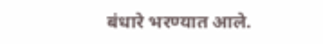बंधारे भरण्यात आले.